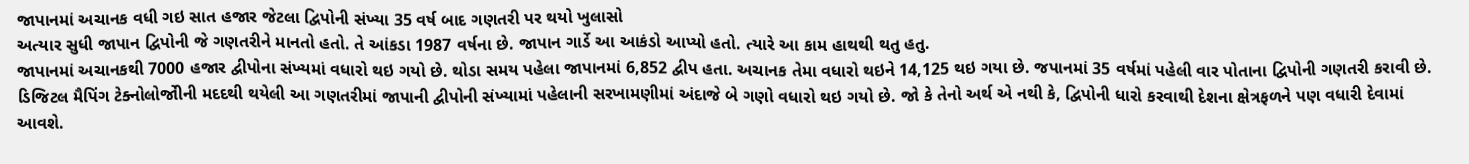જાપાનમાં અચાનક વધી ગઇ સાત હજાર જેટલા દ્વિપોની સંખ્યા 35 વર્ષ બાદ ગણતરી પર થયો ખુલાસો
અત્યાર સુધી જાપાન દ્વિપોની જે ગણતરીને માનતો હતો. તે આંકડા 1987 વર્ષના છે. જાપાન ગાર્ડે આ આકંડો આપ્યો હતો. ત્યારે આ કામ હાથથી થતુ હતુ.
જાપાનમાં અચાનકથી 7000 હજાર દ્વીપોના સંખ્યમાં વધારો થઇ ગયો છે. થોડા સમય પહેલા જાપાનમાં 6,852 દ્વીપ હતા. અચાનક તેમા વધારો થઇને 14,125 થઇ ગયા છે. જપાનમાં 35 વર્ષમાં પહેલી વાર પોતાના દ્વિપોની ગણતરી કરાવી છે. ડિજિટલ મૈપિંગ ટેક્નોલોજોીની મદદથી થયેલી આ ગણતરીમાં જાપાની દ્વીપોની સંખ્યામાં પહેલાની સરખામણીમાં અંદાજે બે ગણો વધારો થઇ ગયો છે. જો કે તેનો અર્થ એ નથી કે, દ્વિપોની ધારો કરવાથી દેશના ક્ષેત્રફળને પણ વધારી દેવામાં આવશે.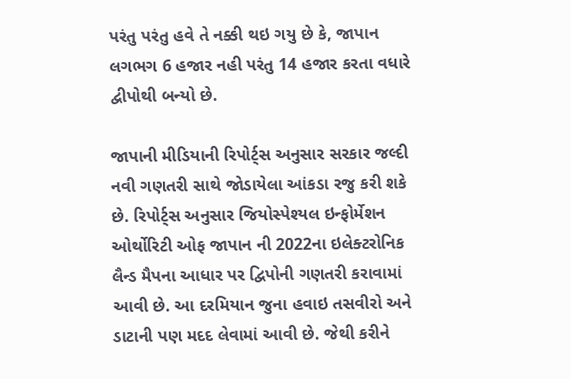પરંતુ પરંતુ હવે તે નક્કી થઇ ગયુ છે કે, જાપાન લગભગ 6 હજાર નહી પરંતુ 14 હજાર કરતા વધારે દ્વીપોથી બન્યો છે.

જાપાની મીડિયાની રિપોર્ટ્સ અનુસાર સરકાર જલ્દી નવી ગણતરી સાથે જોડાયેલા આંકડા રજુ કરી શકે છે. રિપોર્ટ્સ અનુસાર જિયોસ્પેશ્યલ ઇન્ફોર્મેશન ઓર્થોરિટી ઓફ જાપાન ની 2022ના ઇલેક્ટરોનિક લૈન્ડ મૈપના આધાર પર દ્વિપોની ગણતરી કરાવામાં આવી છે. આ દરમિયાન જુના હવાઇ તસવીરો અને ડાટાની પણ મદદ લેવામાં આવી છે. જેથી કરીને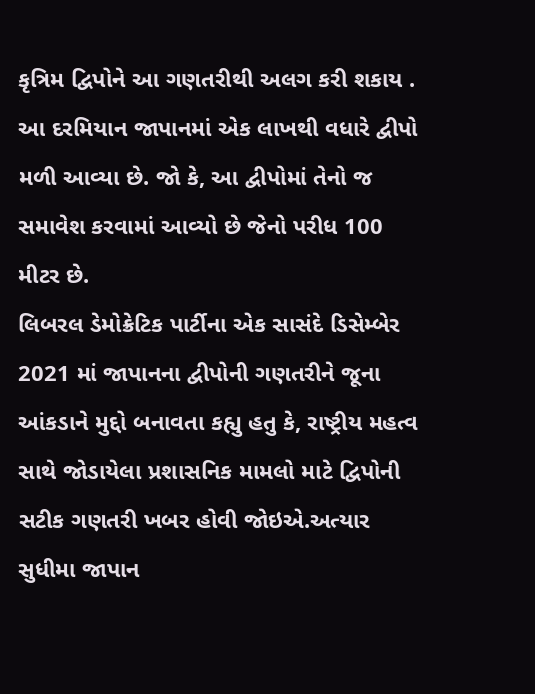કૃત્રિમ દ્વિપોને આ ગણતરીથી અલગ કરી શકાય . આ દરમિયાન જાપાનમાં એક લાખથી વધારે દ્વીપો મળી આવ્યા છે. જો કે, આ દ્વીપોમાં તેનો જ સમાવેશ કરવામાં આવ્યો છે જેનો પરીધ 100 મીટર છે.
લિબરલ ડેમોક્રેટિક પાર્ટીના એક સાસંદે ડિસેમ્બેર 2021 માં જાપાનના દ્વીપોની ગણતરીને જૂના આંકડાને મુદ્દો બનાવતા કહ્યુ હતુ કે, રાષ્ટ્રીય મહત્વ સાથે જોડાયેલા પ્રશાસનિક મામલો માટે દ્વિપોની સટીક ગણતરી ખબર હોવી જોઇએ.અત્યાર સુધીમા જાપાન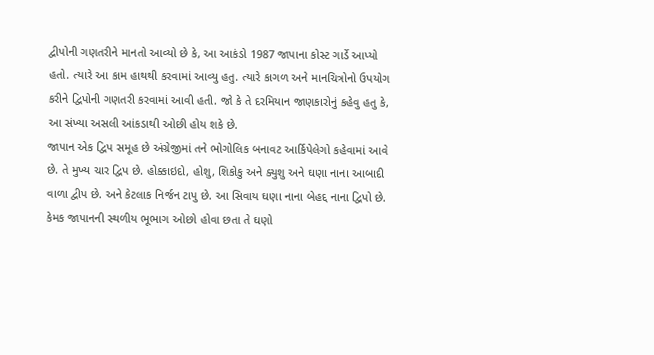દ્વીપોની ગણતરીને માનતો આવ્યો છે કે, આ આકંડો 1987 જાપાના કોસ્ટ ગાર્ડે આપ્યો હતો. ત્યારે આ કામ હાથથી કરવામાં આવ્યુ હતુ. ત્યારે કાગળ અને માનચિત્રોનો ઉપયોગ કરીને દ્વિપોની ગણતરી કરવામાં આવી હતી. જો કે તે દરમિયાન જાણકારોનું કહેવુ હતુ કે, આ સંખ્યા અસલી આંકડાથી ઓછી હોય શકે છે.
જાપાન એક દ્વિપ સમૂહ છે અંગ્રેજીમાં તને ભોગોલિક બનાવટ આર્કિપેલેગો કહેવામાં આવે છે. તે મુખ્ય ચાર દ્વિપ છે. હોક્કાઇદો, હોશુ, શિકોકુ અને ક્યુશુ અને ઘણા નાના આબાદી વાળા દ્વીપ છે. અને કેટલાક નિર્જન ટાપુ છે. આ સિવાય ઘણા નાના બેહદ્દ નાના દ્વિપો છે. કેમક જાપાનની સ્થળીય ભૂભાગ ઓછો હોવા છતા તે ઘણો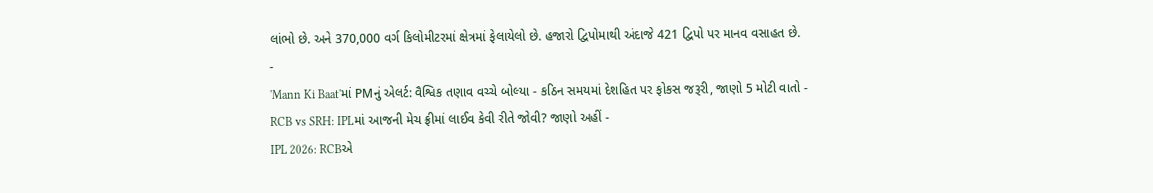લાંભો છે. અને 370,000 વર્ગ કિલોમીટરમાં ક્ષેત્રમાં ફેલાયેલો છે. હજારો દ્વિપોમાથી અંદાજે 421 દ્વિપો પર માનવ વસાહત છે.
-
'Mann Ki Baat'માં PMનું એલર્ટ: વૈશ્વિક તણાવ વચ્ચે બોલ્યા - કઠિન સમયમાં દેશહિત પર ફોકસ જરૂરી, જાણો 5 મોટી વાતો -
RCB vs SRH: IPLમાં આજની મેચ ફ્રીમાં લાઈવ કેવી રીતે જોવી? જાણો અહીં -
IPL 2026: RCBએ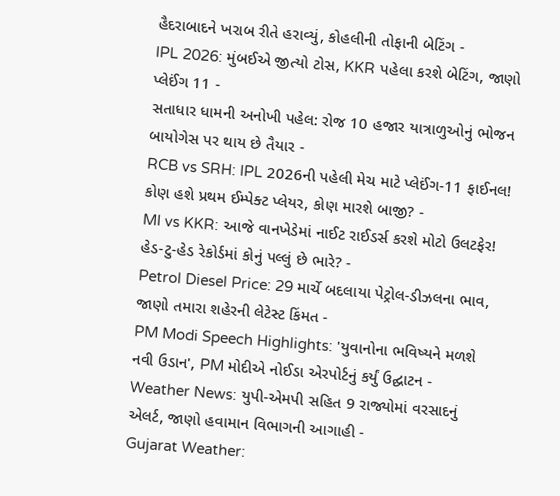હૈદરાબાદને ખરાબ રીતે હરાવ્યું, કોહલીની તોફાની બેટિંગ -
IPL 2026: મુંબઈએ જીત્યો ટોસ, KKR પહેલા કરશે બેટિંગ, જાણો પ્લેઈંગ 11 -
સતાધાર ધામની અનોખી પહેલ: રોજ 10 હજાર યાત્રાળુઓનું ભોજન બાયોગેસ પર થાય છે તૈયાર -
RCB vs SRH: IPL 2026ની પહેલી મેચ માટે પ્લેઈંગ-11 ફાઈનલ! કોણ હશે પ્રથમ ઈમ્પેક્ટ પ્લેયર, કોણ મારશે બાજી? -
MI vs KKR: આજે વાનખેડેમાં નાઈટ રાઈડર્સ કરશે મોટો ઉલટફેર! હેડ-ટુ-હેડ રેકોર્ડમાં કોનું પલ્લું છે ભારે? -
Petrol Diesel Price: 29 માર્ચે બદલાયા પેટ્રોલ-ડીઝલના ભાવ, જાણો તમારા શહેરની લેટેસ્ટ કિંમત -
PM Modi Speech Highlights: 'યુવાનોના ભવિષ્યને મળશે નવી ઉડાન', PM મોદીએ નોઈડા એરપોર્ટનું કર્યું ઉદ્ઘાટન -
Weather News: યુપી-એમપી સહિત 9 રાજ્યોમાં વરસાદનું એલર્ટ, જાણો હવામાન વિભાગની આગાહી -
Gujarat Weather: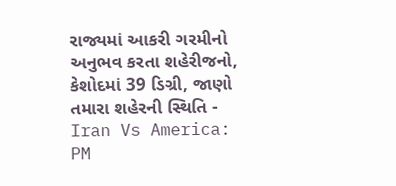રાજ્યમાં આકરી ગરમીનો અનુભવ કરતા શહેરીજનો, કેશોદમાં 39 ડિગ્રી, જાણો તમારા શહેરની સ્થિતિ -
Iran Vs America: PM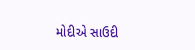મોદીએ સાઉદી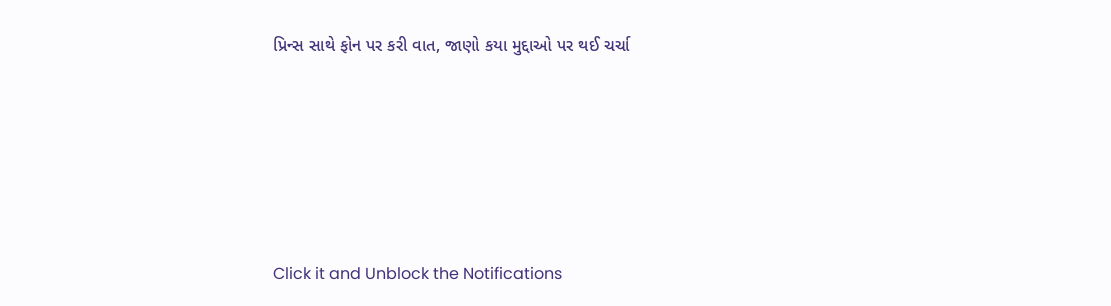પ્રિન્સ સાથે ફોન પર કરી વાત, જાણો કયા મુદ્દાઓ પર થઈ ચર્ચા






Click it and Unblock the Notifications